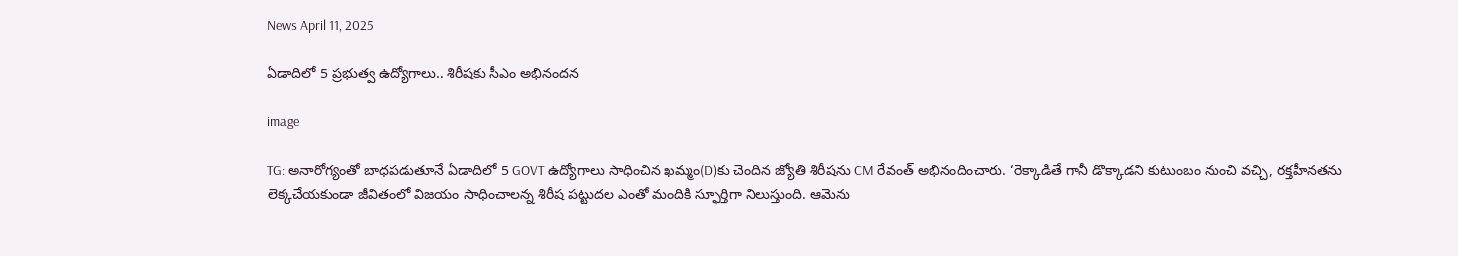News April 11, 2025

ఏడాదిలో 5 ప్రభుత్వ ఉద్యోగాలు.. శిరీషకు సీఎం అభినందన

image

TG: అనారోగ్యంతో బాధపడుతూనే ఏడాదిలో 5 GOVT ఉద్యోగాలు సాధించిన ఖమ్మం(D)కు చెందిన జ్యోతి శిరీషను CM రేవంత్ అభినందించారు. ‘రెక్కాడితే గానీ డొక్కాడని కుటుంబం నుంచి వచ్చి, రక్తహీనతను లెక్కచేయకుండా జీవితంలో విజయం సాధించాలన్న శిరీష పట్టుదల ఎంతో మందికి స్ఫూర్తిగా నిలుస్తుంది. ఆమెను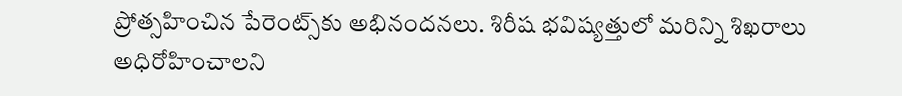ప్రోత్సహించిన పేరెంట్స్‌కు అభినందనలు. శిరీష భవిష్యత్తులో మరిన్ని శిఖరాలు అధిరోహించాలని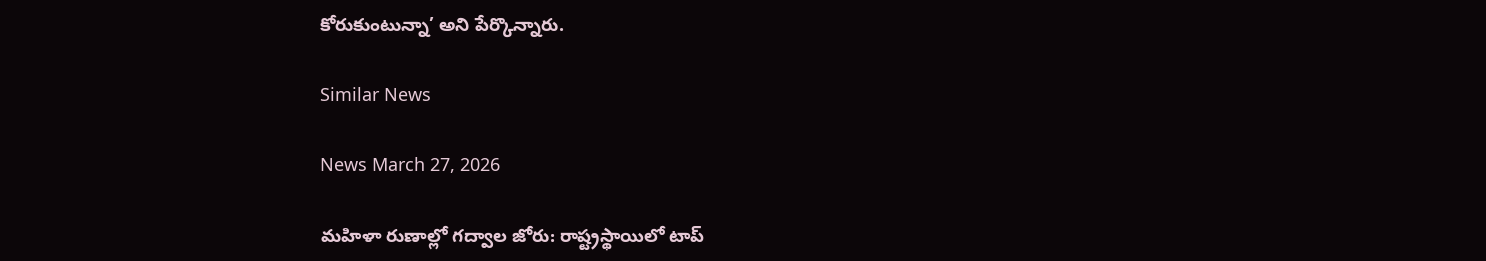కోరుకుంటున్నా’ అని పేర్కొన్నారు.

Similar News

News March 27, 2026

మహిళా రుణాల్లో గద్వాల జోరు: రాష్ట్రస్థాయిలో టాప్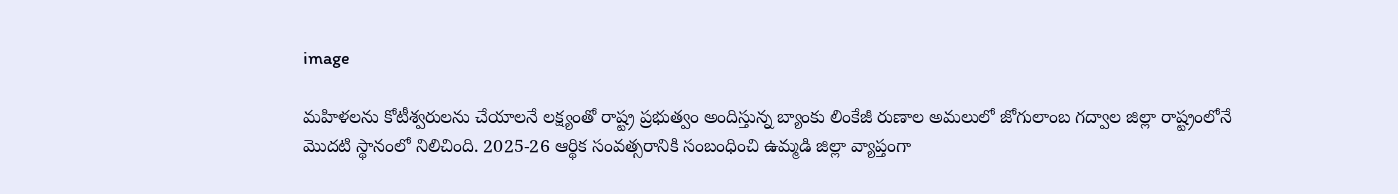image

మహిళలను కోటీశ్వరులను చేయాలనే లక్ష్యంతో రాష్ట్ర ప్రభుత్వం అందిస్తున్న బ్యాంకు లింకేజీ రుణాల అమలులో జోగులాంబ గద్వాల జిల్లా రాష్ట్రంలోనే మొదటి స్థానంలో నిలిచింది. 2025-26 ఆర్థిక సంవత్సరానికి సంబంధించి ఉమ్మడి జిల్లా వ్యాప్తంగా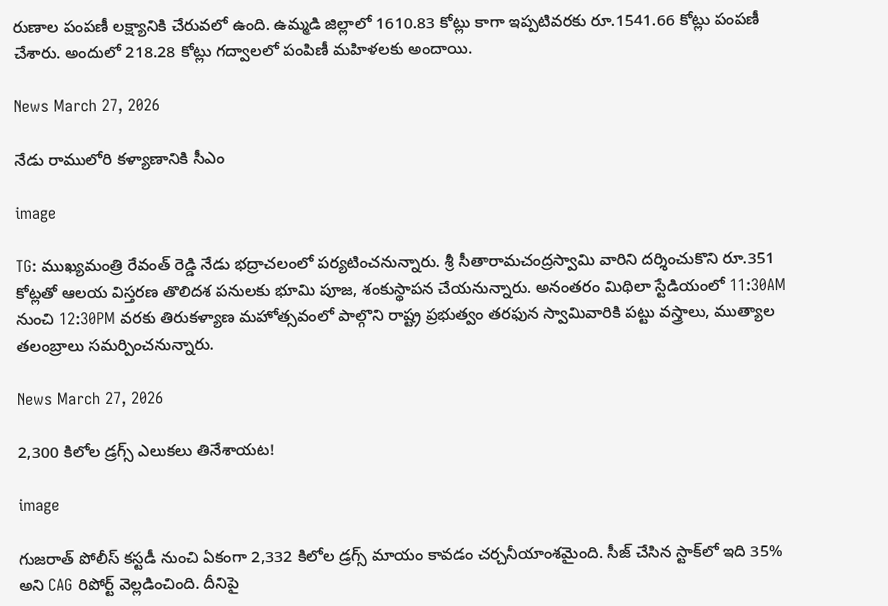రుణాల పంపణీ లక్ష్యానికి చేరువలో ఉంది. ఉమ్మడి జిల్లాలో 1610.83 కోట్లు కాగా ఇప్పటివరకు రూ.1541.66 కోట్లు పంపణీ చేశారు. అందులో 218.28 కోట్లు గద్వాలలో పంపిణీ మహిళలకు అందాయి.

News March 27, 2026

నేడు రాములోరి కళ్యాణానికి సీఎం

image

TG: ముఖ్యమంత్రి రేవంత్ రెడ్డి నేడు భద్రాచలంలో పర్యటించనున్నారు. శ్రీ సీతారామచంద్రస్వామి వారిని దర్శించుకొని రూ.351 కోట్లతో ఆలయ విస్తరణ తొలిదశ పనులకు భూమి పూజ, శంకుస్థాపన చేయనున్నారు. అనంతరం మిథిలా స్టేడియంలో 11:30AM నుంచి 12:30PM వరకు తిరుకళ్యాణ మహోత్సవంలో పాల్గొని రాష్ట్ర ప్రభుత్వం తరఫున స్వామివారికి పట్టు వస్త్రాలు, ముత్యాల తలంబ్రాలు సమర్పించనున్నారు.

News March 27, 2026

2,300 కిలోల డ్రగ్స్ ఎలుకలు తినేశాయట!

image

గుజరాత్ పోలీస్ కస్టడీ నుంచి ఏకంగా 2,332 కిలోల డ్రగ్స్ మాయం కావడం చర్చనీయాంశమైంది. సీజ్ చేసిన స్టాక్‌లో ఇది 35% అని CAG రిపోర్ట్ వెల్లడించింది. దీనిపై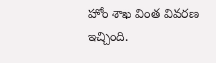హోం శాఖ వింత వివరణ ఇచ్చింది.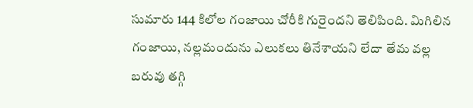సుమారు 144 కిలోల గంజాయి చోరీకి గురైందని తెలిపింది. మిగిలిన గంజాయి, నల్లమందును ఎలుకలు తినేశాయని లేదా తేమ వల్ల బరువు తగ్గి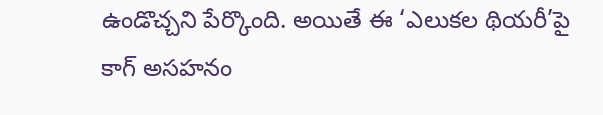ఉండొచ్చని పేర్కొంది. అయితే ఈ ‘ఎలుకల థియరీ’పై కాగ్ అసహనం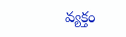వ్యక్తం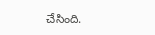చేసింది.